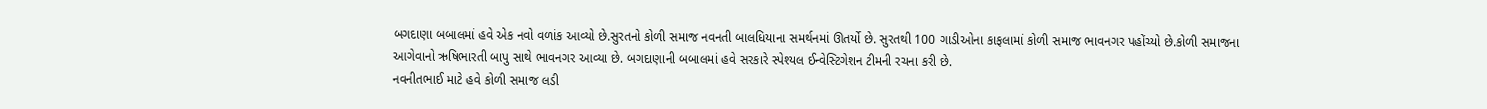બગદાણા બબાલમાં હવે એક નવો વળાંક આવ્યો છે.સુરતનો કોળી સમાજ નવનતી બાલધિયાના સમર્થનમાં ઊતર્યો છે. સુરતથી 100 ગાડીઓના કાફલામાં કોળી સમાજ ભાવનગર પહોંચ્યો છે.કોળી સમાજના આગેવાનો ઋષિભારતી બાપુ સાથે ભાવનગર આવ્યા છે. બગદાણાની બબાલમાં હવે સરકારે સ્પેશ્યલ ઈન્વેસ્ટિગેશન ટીમની રચના કરી છે.
નવનીતભાઈ માટે હવે કોળી સમાજ લડી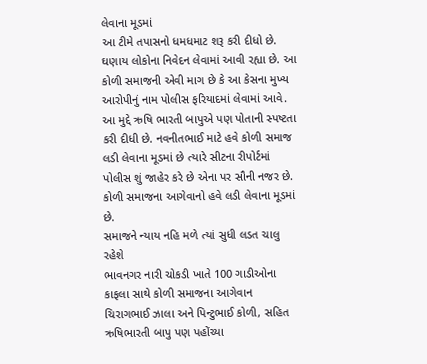લેવાના મૂડમાં
આ ટીમે તપાસનો ધમધમાટ શરૂ કરી દીધો છે. ઘણાય લોકોના નિવેદન લેવામાં આવી રહ્યા છે. આ કોળી સમાજની એવી માગ છે કે આ કેસના મુખ્ય આરોપીનું નામ પોલીસ ફરિયાદમાં લેવામાં આવે. આ મુદ્દે ઋષિ ભારતી બાપુએ પણ પોતાની સ્પષ્ટતા કરી દીધી છે. નવનીતભાઈ માટે હવે કોળી સમાજ લડી લેવાના મૂડમાં છે ત્યારે સીટના રીપોર્ટમાં પોલીસ શું જાહેર કરે છે એના પર સૌની નજર છે. કોળી સમાજના આગેવાનો હવે લડી લેવાના મૂડમાં છે.
સમાજને ન્યાય નહિ મળે ત્યાં સુધી લડત ચાલુ રહેશે
ભાવનગર નારી ચોકડી ખાતે 100 ગાડીઓના કાફલા સાથે કોળી સમાજના આગેવાન ચિરાગભાઈ ઝાલા અને પિન્ટુભાઈ કોળી, સહિત ઋષિભારતી બાપુ પણ પહોંચ્યા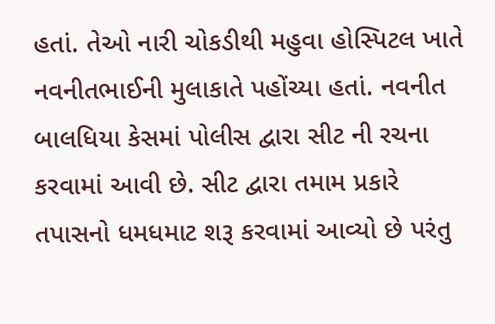હતાં. તેઓ નારી ચોકડીથી મહુવા હોસ્પિટલ ખાતે નવનીતભાઈની મુલાકાતે પહોંચ્યા હતાં. નવનીત બાલધિયા કેસમાં પોલીસ દ્વારા સીટ ની રચના કરવામાં આવી છે. સીટ દ્વારા તમામ પ્રકારે તપાસનો ધમધમાટ શરૂ કરવામાં આવ્યો છે પરંતુ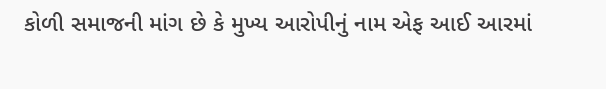કોળી સમાજની માંગ છે કે મુખ્ય આરોપીનું નામ એફ આઈ આરમાં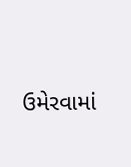ઉમેરવામાં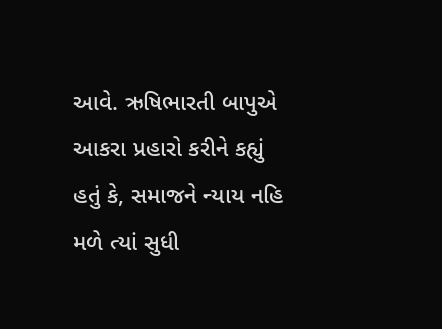આવે. ઋષિભારતી બાપુએ આકરા પ્રહારો કરીને કહ્યું હતું કે, સમાજને ન્યાય નહિ મળે ત્યાં સુધી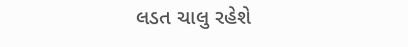લડત ચાલુ રહેશે